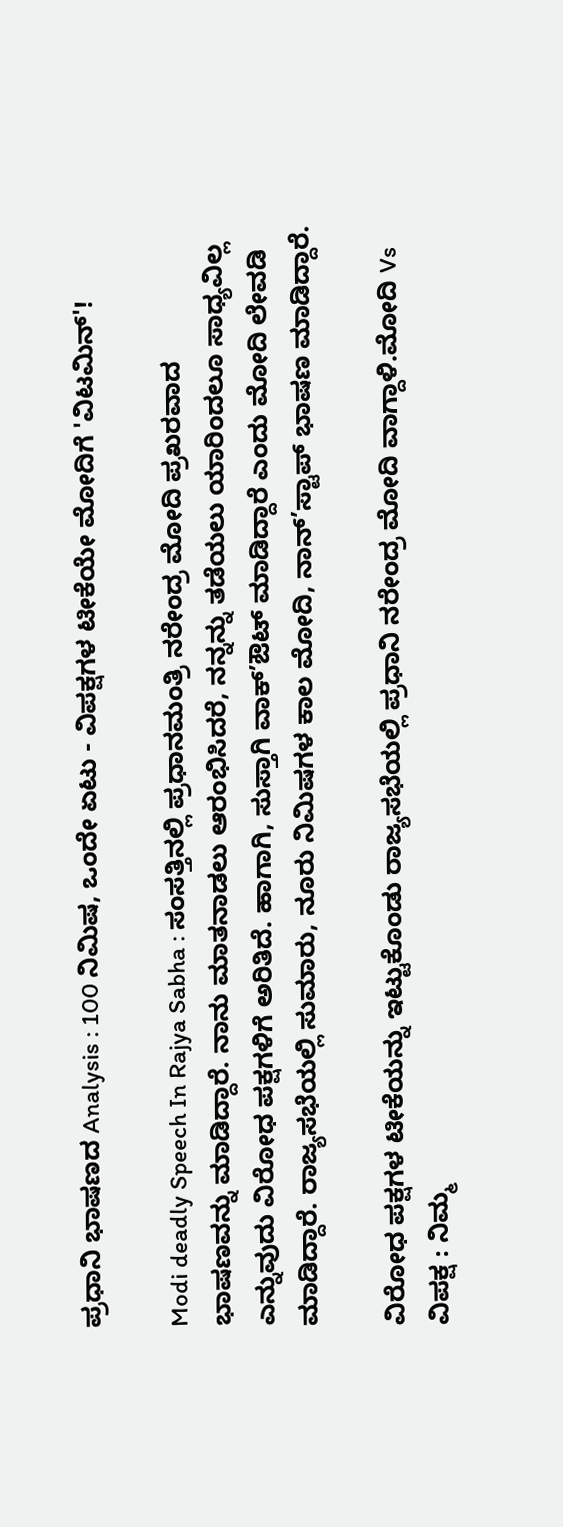ಪ್ರಧಾನಿ ಭಾಷಣದ Analysis : 100 ನಿಮಿಷ, ಒಂದೇ ಏಟು - ವಿಪಕ್ಷಗಳ ಟೀಕೆಯೇ ಮೋದಿಗೆ 'ವಿಟಮಿನ್'!

Modi deadly Speech In Rajya Sabha : ಸಂಸತ್ತಿನಲ್ಲಿ ಪ್ರಧಾನಮಂತ್ರಿ ನರೇಂದ್ರ ಮೋದಿ ಪ್ರಖರವಾದ ಭಾಷಣವನ್ನು ಮಾಡಿದ್ದಾರೆ. ನಾನು ಮಾತನಾಡಲು ಆರಂಭಿಸಿದರೆ, ನನ್ನನ್ನು ತಡೆಯಲು ಯಾರಿಂದಲೂ ಸಾಧ್ಯವಿಲ್ಲ ಎನ್ನುವುದು ವಿರೋಧ ಪಕ್ಷಗಳಿಗೆ ಅರಿತಿದೆ. ಹಾಗಾಗಿ, ಸುಸ್ತಾಗಿ ವಾಕ್’ಔಟ್ ಮಾಡಿದ್ದಾರೆ ಎಂದು ಮೋದಿ ಲೇವಡಿ ಮಾಡಿದ್ದಾರೆ. ರಾಜ್ಯಸಭೆಯಲ್ಲಿ ಸುಮಾರು, ನೂರು ನಿಮಿಷಗಳ ಕಾಲ ಮೋದಿ, ನಾನ್’ಸ್ಟಾಪ್ ಭಾಷಣ ಮಾಡಿದ್ದಾರೆ.

ವಿರೋಧ ಪಕ್ಷಗಳ ಟೀಕೆಯನ್ನು ಇಟ್ಟುಕೊಂಡು ರಾಜ್ಯಸಭೆಯಲ್ಲಿ ಪ್ರಧಾನಿ ನರೇಂದ್ರ ಮೋದಿ ವಾಗ್ದಾಳಿ.ಮೋದಿ Vs ವಿಪಕ್ಷ : ನಿಮ್ಮ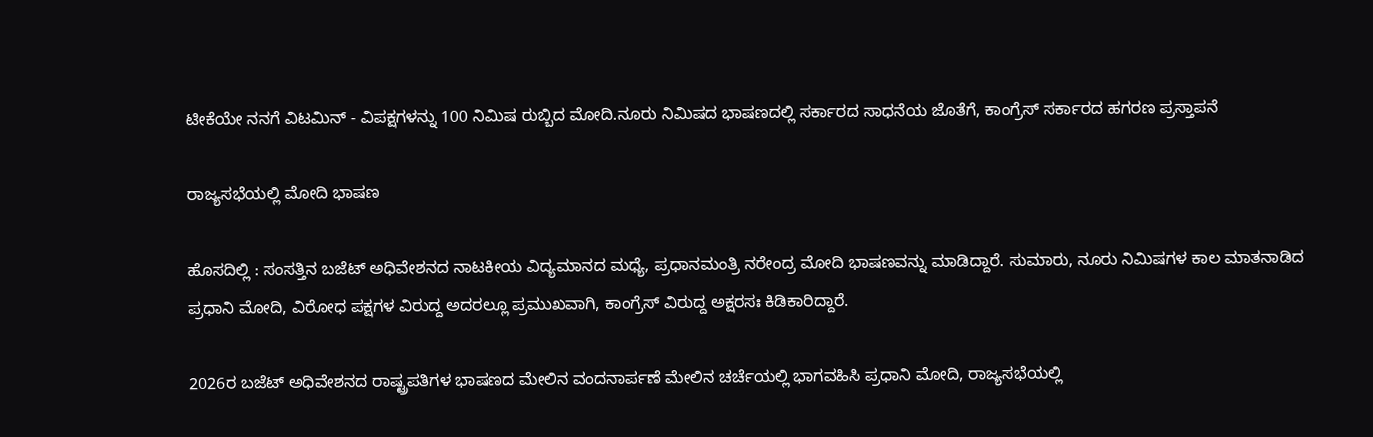ಟೀಕೆಯೇ ನನಗೆ ವಿಟಮಿನ್ - ವಿಪಕ್ಷಗಳನ್ನು 100 ನಿಮಿಷ ರುಬ್ಬಿದ ಮೋದಿ.ನೂರು ನಿಮಿಷದ ಭಾಷಣದಲ್ಲಿ ಸರ್ಕಾರದ ಸಾಧನೆಯ ಜೊತೆಗೆ, ಕಾಂಗ್ರೆಸ್ ಸರ್ಕಾರದ ಹಗರಣ ಪ್ರಸ್ತಾಪನೆ

ರಾಜ್ಯಸಭೆಯಲ್ಲಿ ಮೋದಿ ಭಾಷಣ

ಹೊಸದಿಲ್ಲಿ : ಸಂಸತ್ತಿನ ಬಜೆಟ್ ಅಧಿವೇಶನದ ನಾಟಕೀಯ ವಿದ್ಯಮಾನದ ಮಧ್ಯೆ, ಪ್ರಧಾನಮಂತ್ರಿ ನರೇಂದ್ರ ಮೋದಿ ಭಾಷಣವನ್ನು ಮಾಡಿದ್ದಾರೆ. ಸುಮಾರು, ನೂರು ನಿಮಿಷಗಳ ಕಾಲ ಮಾತನಾಡಿದ ಪ್ರಧಾನಿ ಮೋದಿ, ವಿರೋಧ ಪಕ್ಷಗಳ ವಿರುದ್ದ ಅದರಲ್ಲೂ ಪ್ರಮುಖವಾಗಿ, ಕಾಂಗ್ರೆಸ್ ವಿರುದ್ದ ಅಕ್ಷರಸಃ ಕಿಡಿಕಾರಿದ್ದಾರೆ.

2026ರ ಬಜೆಟ್ ಅಧಿವೇಶನದ ರಾಷ್ಟ್ರಪತಿಗಳ ಭಾಷಣದ ಮೇಲಿನ ವಂದನಾರ್ಪಣೆ ಮೇಲಿನ ಚರ್ಚೆಯಲ್ಲಿ ಭಾಗವಹಿಸಿ ಪ್ರಧಾನಿ ಮೋದಿ, ರಾಜ್ಯಸಭೆಯಲ್ಲಿ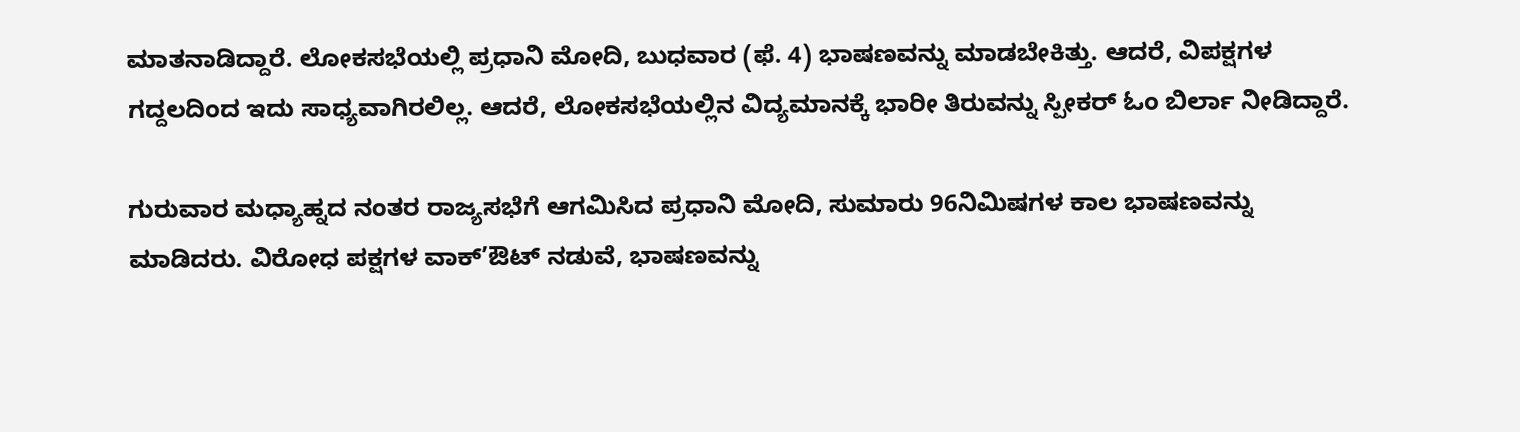ಮಾತನಾಡಿದ್ದಾರೆ. ಲೋಕಸಭೆಯಲ್ಲಿ ಪ್ರಧಾನಿ ಮೋದಿ, ಬುಧವಾರ (ಫೆ. 4) ಭಾಷಣವನ್ನು ಮಾಡಬೇಕಿತ್ತು. ಆದರೆ, ವಿಪಕ್ಷಗಳ ಗದ್ದಲದಿಂದ ಇದು ಸಾಧ್ಯವಾಗಿರಲಿಲ್ಲ. ಆದರೆ, ಲೋಕಸಭೆಯಲ್ಲಿನ ವಿದ್ಯಮಾನಕ್ಕೆ ಭಾರೀ ತಿರುವನ್ನು ಸ್ಪೀಕರ್ ಓಂ ಬಿರ್ಲಾ ನೀಡಿದ್ದಾರೆ.

ಗುರುವಾರ ಮಧ್ಯಾಹ್ನದ ನಂತರ ರಾಜ್ಯಸಭೆಗೆ ಆಗಮಿಸಿದ ಪ್ರಧಾನಿ ಮೋದಿ, ಸುಮಾರು 96ನಿಮಿಷಗಳ ಕಾಲ ಭಾಷಣವನ್ನು ಮಾಡಿದರು. ವಿರೋಧ ಪಕ್ಷಗಳ ವಾಕ್’ಔಟ್ ನಡುವೆ, ಭಾಷಣವನ್ನು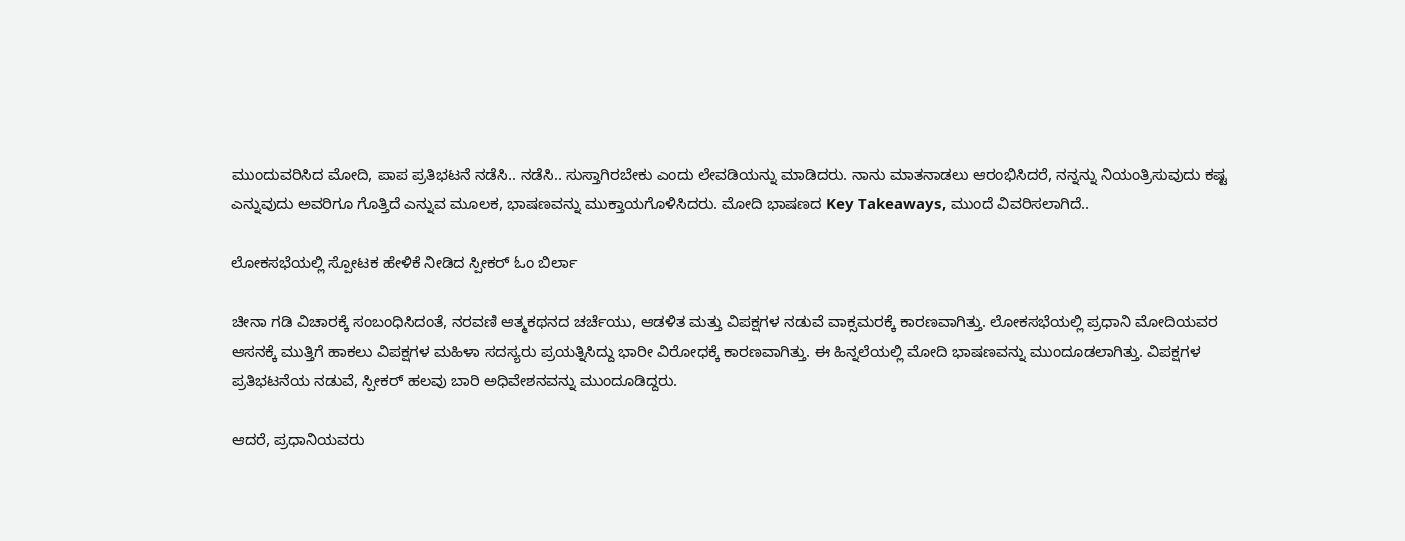ಮುಂದುವರಿಸಿದ ಮೋದಿ, ಪಾಪ ಪ್ರತಿಭಟನೆ ನಡೆಸಿ.. ನಡೆಸಿ.. ಸುಸ್ತಾಗಿರಬೇಕು ಎಂದು ಲೇವಡಿಯನ್ನು ಮಾಡಿದರು. ನಾನು ಮಾತನಾಡಲು ಆರಂಭಿಸಿದರೆ, ನನ್ನನ್ನು ನಿಯಂತ್ರಿಸುವುದು ಕಷ್ಟ ಎನ್ನುವುದು ಅವರಿಗೂ ಗೊತ್ತಿದೆ ಎನ್ನುವ ಮೂಲಕ, ಭಾಷಣವನ್ನು ಮುಕ್ತಾಯಗೊಳಿಸಿದರು. ಮೋದಿ ಭಾಷಣದ Key Takeaways, ಮುಂದೆ ವಿವರಿಸಲಾಗಿದೆ..

ಲೋಕಸಭೆಯಲ್ಲಿ ಸ್ಪೋಟಕ ಹೇಳಿಕೆ ನೀಡಿದ ಸ್ಪೀಕರ್ ಓಂ ಬಿರ್ಲಾ

ಚೀನಾ ಗಡಿ ವಿಚಾರಕ್ಕೆ ಸಂಬಂಧಿಸಿದಂತೆ, ನರವಣಿ ಆತ್ಮಕಥನದ ಚರ್ಚೆಯು, ಆಡಳಿತ ಮತ್ತು ವಿಪಕ್ಷಗಳ ನಡುವೆ ವಾಕ್ಸಮರಕ್ಕೆ ಕಾರಣವಾಗಿತ್ತು. ಲೋಕಸಭೆಯಲ್ಲಿ ಪ್ರಧಾನಿ ಮೋದಿಯವರ ಆಸನಕ್ಕೆ ಮುತ್ತಿಗೆ ಹಾಕಲು ವಿಪಕ್ಷಗಳ ಮಹಿಳಾ ಸದಸ್ಯರು ಪ್ರಯತ್ನಿಸಿದ್ದು ಭಾರೀ ವಿರೋಧಕ್ಕೆ ಕಾರಣವಾಗಿತ್ತು. ಈ ಹಿನ್ನಲೆಯಲ್ಲಿ ಮೋದಿ ಭಾಷಣವನ್ನು ಮುಂದೂಡಲಾಗಿತ್ತು. ವಿಪಕ್ಷಗಳ ಪ್ರತಿಭಟನೆಯ ನಡುವೆ, ಸ್ಪೀಕರ್ ಹಲವು ಬಾರಿ ಅಧಿವೇಶನವನ್ನು ಮುಂದೂಡಿದ್ದರು.

ಆದರೆ, ಪ್ರಧಾನಿಯವರು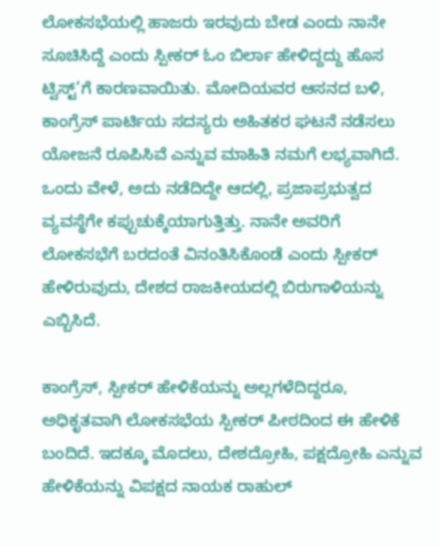ಲೋಕಸಭೆಯಲ್ಲಿ ಹಾಜರು ಇರವುದು ಬೇಡ ಎಂದು ನಾನೇ ಸೂಚಿಸಿದ್ದೆ ಎಂದು ಸ್ಪೀಕರ್ ಓಂ ಬಿರ್ಲಾ ಹೇಳಿದ್ದದ್ದು ಹೊಸ ಟ್ವಿಸ್ಟ್’ಗೆ ಕಾರಣವಾಯಿತು. ಮೋದಿಯವರ ಆಸನದ ಬಳಿ, ಕಾಂಗ್ರೆಸ್ ಪಾರ್ಟಿಯ ಸದಸ್ಯರು ಅಹಿತಕರ ಘಟನೆ ನಡೆಸಲು ಯೋಜನೆ ರೂಪಿಸಿವೆ ಎನ್ನುವ ಮಾಹಿತಿ ನಮಗೆ ಲಭ್ಯವಾಗಿದೆ. ಒಂದು ವೇಳೆ, ಅದು ನಡೆದಿದ್ದೇ ಆದಲ್ಲಿ, ಪ್ರಜಾಪ್ರಭುತ್ವದ ವ್ಯವಸ್ಥೆಗೇ ಕಪ್ಪುಚುಕ್ಕೆಯಾಗುತ್ತಿತ್ತು. ನಾನೇ ಅವರಿಗೆ ಲೋಕಸಭೆಗೆ ಬರದಂತೆ ವಿನಂತಿಸಿಕೊಂಡೆ ಎಂದು ಸ್ಪೀಕರ್ ಹೇಳಿರುವುದು, ದೇಶದ ರಾಜಕೀಯದಲ್ಲಿ ಬಿರುಗಾಳಿಯನ್ನು ಎಬ್ಬಿಸಿದೆ.

ಕಾಂಗ್ರೆಸ್, ಸ್ಪೀಕರ್ ಹೇಳಿಕೆಯನ್ನು ಅಲ್ಲಗಳೆದಿದ್ದರೂ, ಅಧಿಕೃತವಾಗಿ ಲೋಕಸಭೆಯ ಸ್ಪೀಕರ್ ಪೀಠದಿಂದ ಈ ಹೇಳಿಕೆ ಬಂದಿದೆ. ಇದಕ್ಕೂ ಮೊದಲು, ದೇಶದ್ರೋಹಿ, ಪಕ್ಷದ್ರೋಹಿ ಎನ್ನುವ ಹೇಳಿಕೆಯನ್ನು ವಿಪಕ್ಷದ ನಾಯಕ ರಾಹುಲ್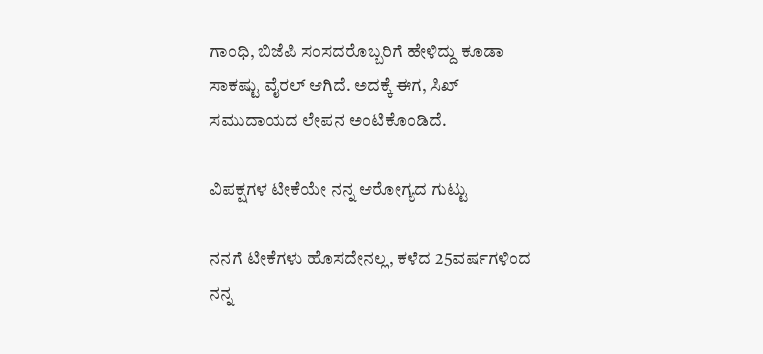ಗಾಂಧಿ, ಬಿಜೆಪಿ ಸಂಸದರೊಬ್ಬರಿಗೆ ಹೇಳಿದ್ದು ಕೂಡಾ ಸಾಕಷ್ಟು ವೈರಲ್ ಆಗಿದೆ. ಅದಕ್ಕೆ ಈಗ, ಸಿಖ್ ಸಮುದಾಯದ ಲೇಪನ ಅಂಟಿಕೊಂಡಿದೆ.

ವಿಪಕ್ಷಗಳ ಟೀಕೆಯೇ ನನ್ನ ಆರೋಗ್ಯದ ಗುಟ್ಟು

ನನಗೆ ಟೀಕೆಗಳು ಹೊಸದೇನಲ್ಲ, ಕಳೆದ 25ವರ್ಷಗಳಿಂದ ನನ್ನ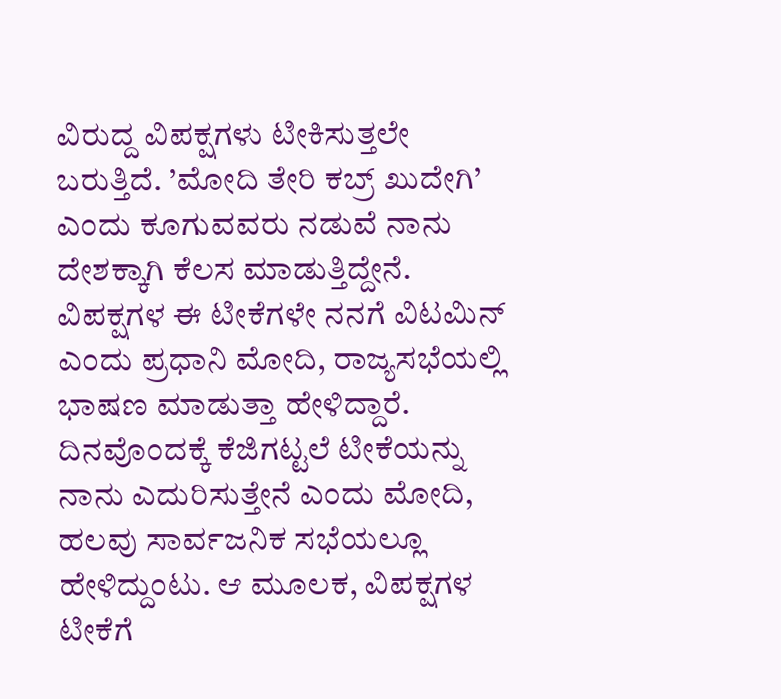ವಿರುದ್ದ ವಿಪಕ್ಷಗಳು ಟೀಕಿಸುತ್ತಲೇ ಬರುತ್ತಿದೆ. ’ಮೋದಿ ತೇರಿ ಕಬ್ರ್ ಖುದೇಗಿ’ ಎಂದು ಕೂಗುವವರು ನಡುವೆ ನಾನು ದೇಶಕ್ಕಾಗಿ ಕೆಲಸ ಮಾಡುತ್ತಿದ್ದೇನೆ. ವಿಪಕ್ಷಗಳ ಈ ಟೀಕೆಗಳೇ ನನಗೆ ವಿಟಮಿನ್ ಎಂದು ಪ್ರಧಾನಿ ಮೋದಿ, ರಾಜ್ಯಸಭೆಯಲ್ಲಿ ಭಾಷಣ ಮಾಡುತ್ತಾ ಹೇಳಿದ್ದಾರೆ. ದಿನವೊಂದಕ್ಕೆ ಕೆಜಿಗಟ್ಟಲೆ ಟೀಕೆಯನ್ನು ನಾನು ಎದುರಿಸುತ್ತೇನೆ ಎಂದು ಮೋದಿ, ಹಲವು ಸಾರ್ವಜನಿಕ ಸಭೆಯಲ್ಲೂ ಹೇಳಿದ್ದುಂಟು. ಆ ಮೂಲಕ, ವಿಪಕ್ಷಗಳ ಟೀಕೆಗೆ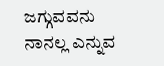ಜಗ್ಗುವವನು ನಾನಲ್ಲ ಎನ್ನುವ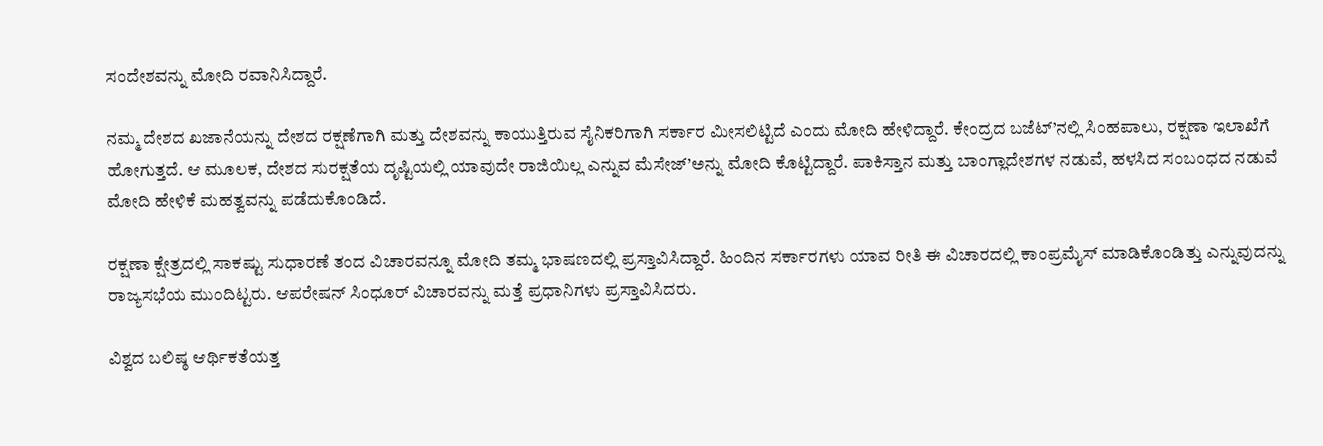ಸಂದೇಶವನ್ನು ಮೋದಿ ರವಾನಿಸಿದ್ದಾರೆ.

ನಮ್ಮ ದೇಶದ ಖಜಾನೆಯನ್ನು ದೇಶದ ರಕ್ಷಣೆಗಾಗಿ ಮತ್ತು ದೇಶವನ್ನು ಕಾಯುತ್ತಿರುವ ಸೈನಿಕರಿಗಾಗಿ ಸರ್ಕಾರ ಮೀಸಲಿಟ್ಟಿದೆ ಎಂದು ಮೋದಿ ಹೇಳಿದ್ದಾರೆ. ಕೇಂದ್ರದ ಬಜೆಟ್’ನಲ್ಲಿ ಸಿಂಹಪಾಲು, ರಕ್ಷಣಾ ಇಲಾಖೆಗೆ ಹೋಗುತ್ತದೆ. ಆ ಮೂಲಕ, ದೇಶದ ಸುರಕ್ಷತೆಯ ದೃಷ್ಟಿಯಲ್ಲಿ ಯಾವುದೇ ರಾಜಿಯಿಲ್ಲ ಎನ್ನುವ ಮೆಸೇಜ್’ಅನ್ನು ಮೋದಿ ಕೊಟ್ಟಿದ್ದಾರೆ. ಪಾಕಿಸ್ತಾನ ಮತ್ತು ಬಾಂಗ್ಲಾದೇಶಗಳ ನಡುವೆ, ಹಳಸಿದ ಸಂಬಂಧದ ನಡುವೆ ಮೋದಿ ಹೇಳಿಕೆ ಮಹತ್ವವನ್ನು ಪಡೆದುಕೊಂಡಿದೆ.

ರಕ್ಷಣಾ ಕ್ಷೇತ್ರದಲ್ಲಿ ಸಾಕಷ್ಟು ಸುಧಾರಣೆ ತಂದ ವಿಚಾರವನ್ನೂ ಮೋದಿ ತಮ್ಮ ಭಾಷಣದಲ್ಲಿ ಪ್ರಸ್ತಾವಿಸಿದ್ದಾರೆ. ಹಿಂದಿನ ಸರ್ಕಾರಗಳು ಯಾವ ರೀತಿ ಈ ವಿಚಾರದಲ್ಲಿ ಕಾಂಪ್ರಮೈಸ್ ಮಾಡಿಕೊಂಡಿತ್ತು ಎನ್ನುವುದನ್ನು ರಾಜ್ಯಸಭೆಯ ಮುಂದಿಟ್ಟರು. ಆಪರೇಷನ್ ಸಿಂಧೂರ್ ವಿಚಾರವನ್ನು ಮತ್ತೆ ಪ್ರಧಾನಿಗಳು ಪ್ರಸ್ತಾವಿಸಿದರು.

ವಿಶ್ವದ ಬಲಿಷ್ಠ ಆರ್ಥಿಕತೆಯತ್ತ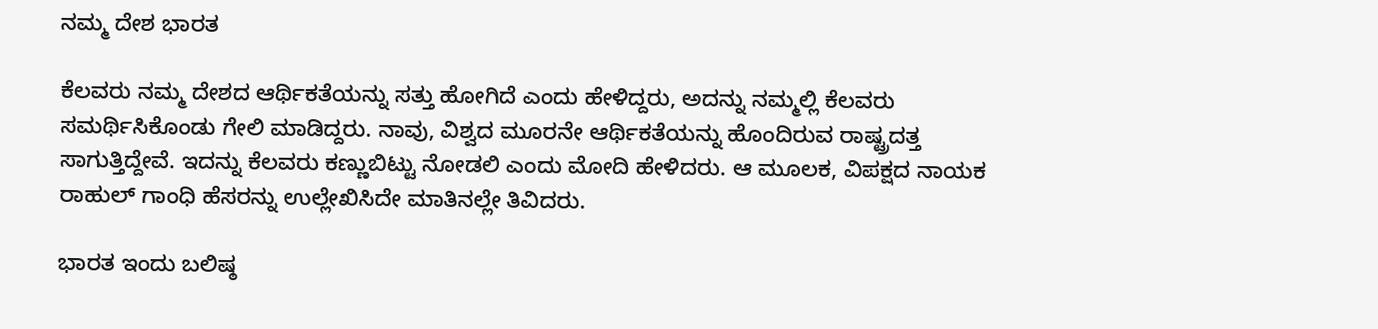ನಮ್ಮ ದೇಶ ಭಾರತ

ಕೆಲವರು ನಮ್ಮ ದೇಶದ ಆರ್ಥಿಕತೆಯನ್ನು ಸತ್ತು ಹೋಗಿದೆ ಎಂದು ಹೇಳಿದ್ದರು, ಅದನ್ನು ನಮ್ಮಲ್ಲಿ ಕೆಲವರು ಸಮರ್ಥಿಸಿಕೊಂಡು ಗೇಲಿ ಮಾಡಿದ್ದರು. ನಾವು, ವಿಶ್ವದ ಮೂರನೇ ಆರ್ಥಿಕತೆಯನ್ನು ಹೊಂದಿರುವ ರಾಷ್ಟ್ರದತ್ತ ಸಾಗುತ್ತಿದ್ದೇವೆ. ಇದನ್ನು ಕೆಲವರು ಕಣ್ಣುಬಿಟ್ಟು ನೋಡಲಿ ಎಂದು ಮೋದಿ ಹೇಳಿದರು. ಆ ಮೂಲಕ, ವಿಪಕ್ಷದ ನಾಯಕ ರಾಹುಲ್ ಗಾಂಧಿ ಹೆಸರನ್ನು ಉಲ್ಲೇಖಿಸಿದೇ ಮಾತಿನಲ್ಲೇ ತಿವಿದರು.

ಭಾರತ ಇಂದು ಬಲಿಷ್ಠ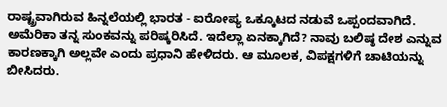ರಾಷ್ಟ್ರವಾಗಿರುವ ಹಿನ್ನಲೆಯಲ್ಲಿ ಭಾರತ - ಐರೋಪ್ಯ ಒಕ್ಕೂಟದ ನಡುವೆ ಒಪ್ಪಂದವಾಗಿದೆ. ಅಮೆರಿಕಾ ತನ್ನ ಸುಂಕವನ್ನು ಪರಿಷ್ಕರಿಸಿದೆ. ಇದೆಲ್ಲಾ ಏನಕ್ಕಾಗಿದೆ? ನಾವು ಬಲಿಷ್ಠ ದೇಶ ಎನ್ನುವ ಕಾರಣಕ್ಕಾಗಿ ಅಲ್ಲವೇ ಎಂದು ಪ್ರಧಾನಿ ಹೇಳಿದರು. ಆ ಮೂಲಕ, ವಿಪಕ್ಷಗಳಿಗೆ ಚಾಟಿಯನ್ನು ಬೀಸಿದರು.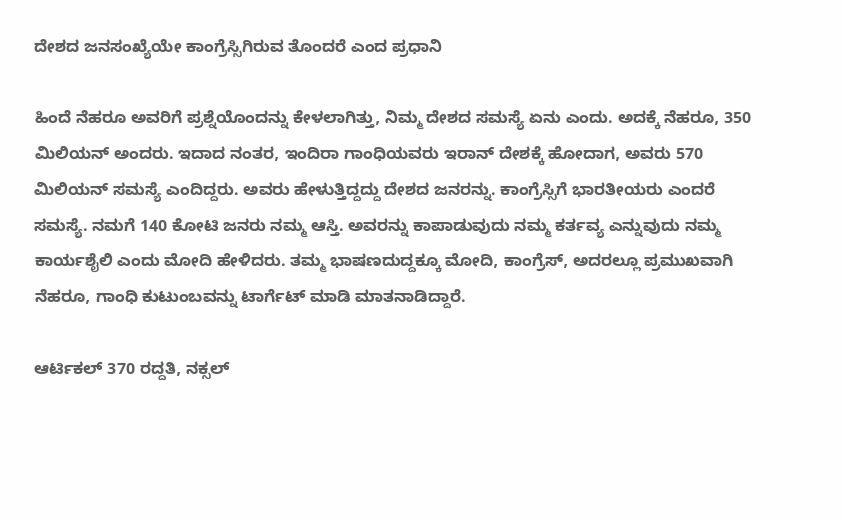ದೇಶದ ಜನಸಂಖ್ಯೆಯೇ ಕಾಂಗ್ರೆಸ್ಸಿಗಿರುವ ತೊಂದರೆ ಎಂದ ಪ್ರಧಾನಿ

ಹಿಂದೆ ನೆಹರೂ ಅವರಿಗೆ ಪ್ರಶ್ನೆಯೊಂದನ್ನು ಕೇಳಲಾಗಿತ್ತು, ನಿಮ್ಮ ದೇಶದ ಸಮಸ್ಯೆ ಏನು ಎಂದು. ಅದಕ್ಕೆ ನೆಹರೂ, 350 ಮಿಲಿಯನ್ ಅಂದರು. ಇದಾದ ನಂತರ, ಇಂದಿರಾ ಗಾಂಧಿಯವರು ಇರಾನ್ ದೇಶಕ್ಕೆ ಹೋದಾಗ, ಅವರು 570 ಮಿಲಿಯನ್ ಸಮಸ್ಯೆ ಎಂದಿದ್ದರು. ಅವರು ಹೇಳುತ್ತಿದ್ದದ್ದು ದೇಶದ ಜನರನ್ನು. ಕಾಂಗ್ರೆಸ್ಸಿಗೆ ಭಾರತೀಯರು ಎಂದರೆ ಸಮಸ್ಯೆ. ನಮಗೆ 140 ಕೋಟಿ ಜನರು ನಮ್ಮ ಆಸ್ತಿ. ಅವರನ್ನು ಕಾಪಾಡುವುದು ನಮ್ಮ ಕರ್ತವ್ಯ ಎನ್ನುವುದು ನಮ್ಮ ಕಾರ್ಯಶೈಲಿ ಎಂದು ಮೋದಿ ಹೇಳಿದರು. ತಮ್ಮ ಭಾಷಣದುದ್ದಕ್ಕೂ ಮೋದಿ, ಕಾಂಗ್ರೆಸ್, ಅದರಲ್ಲೂ ಪ್ರಮುಖವಾಗಿ ನೆಹರೂ, ಗಾಂಧಿ ಕುಟುಂಬವನ್ನು ಟಾರ್ಗೆಟ್ ಮಾಡಿ ಮಾತನಾಡಿದ್ದಾರೆ.

ಆರ್ಟಿಕಲ್ 370 ರದ್ದತಿ, ನಕ್ಸಲ್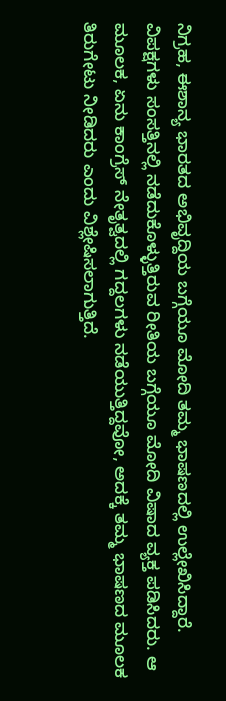ನಿಗ್ರಹ, ಈಶಾನ್ಯ ಭಾರತದ ಅಭಿವೃದ್ದಿಯ ಬಗ್ಗೆಯೂ ಮೋದಿ ತಮ್ಮ ಭಾಷಣದಲ್ಲಿ ಉಲ್ಲೇಖಿಸಿದ್ದಾರೆ. ವಿಪಕ್ಷಗಳು ಸಂಸತ್ತಿನಲ್ಲಿ ನಡೆದುಕೊಳ್ಳುತ್ತಿರುವ ರೀತಿಯ ಬಗ್ಗೆಯೂ ಮೋದಿ ವಿಷಾದ ವ್ಯಕ್ತ ಪಡಿಸಿದರು. ಆ ಮೂಲಕ, ಏನು ಕಾಂಗ್ರೆಸ್ ನೇತೃತ್ವದಲ್ಲಿ ಗದ್ದಲಗಳು ನಡೆಯುತ್ತಿದ್ದವೋ, ಅದಕ್ಕೆ ತಮ್ಮ ಭಾಷಣದ ಮೂಲಕ ತಿರುಗೇಟು ನೀಡಿದರು ಎಂದು ವಿಶ್ಲೇಷಿಸಲಾಗುತ್ತಿದೆ.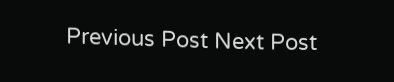Previous Post Next Post